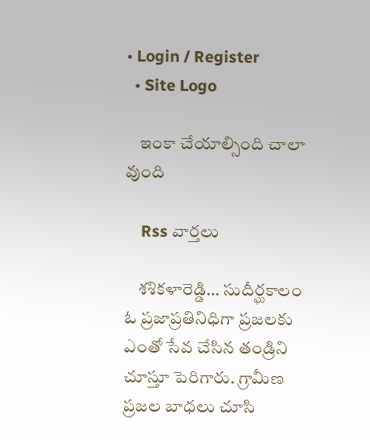• Login / Register
  • Site Logo

    ఇంకా చేయాల్సింది చాలా వుంది

    Rss వార్తలు

    శశికళారెడ్డి… సుదీర్ఘకాలం ఓ ప్రజాప్రతినిధిగా ప్రజలకు ఎంతో సేవ చేసిన తండ్రిని చూస్తూ పెరిగారు. గ్రామీణ ప్రజల బాధలు చూసి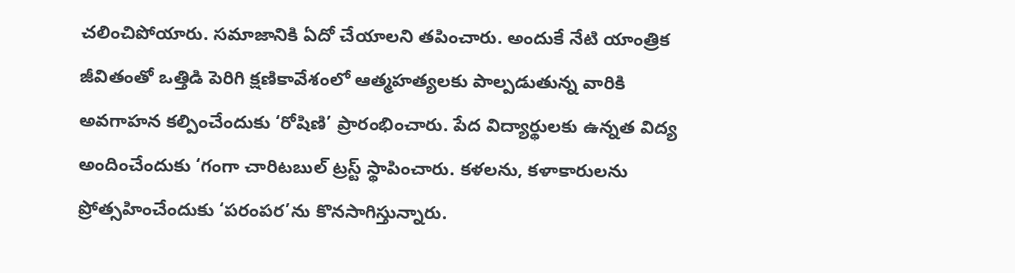చలించిపోయారు. సమాజానికి ఏదో చేయాలని తపించారు. అందుకే నేటి యాంత్రిక జీవితంతో ఒత్తిడి పెరిగి క్షణికావేశంలో ఆత్మహత్యలకు పాల్పడుతున్న వారికి అవగాహన కల్పించేందుకు ‘రోషిణి’ ప్రారంభించారు. పేద విద్యార్థులకు ఉన్నత విద్య అందించేందుకు ‘గంగా చారిటబుల్‌ ట్రస్ట్‌ స్థాపించారు. కళలను, కళాకారులను ప్రోత్సహించేందుకు ‘పరంపర’ను కొనసాగిస్తున్నారు.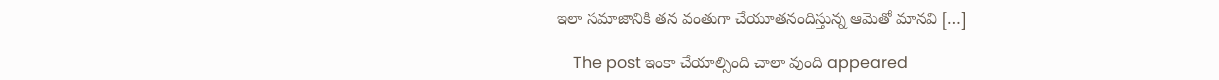ఇలా సమాజానికి తన వంతుగా చేయూతనందిస్తున్న ఆమెతో మానవి […]

    The post ఇంకా చేయాల్సింది చాలా వుంది appeared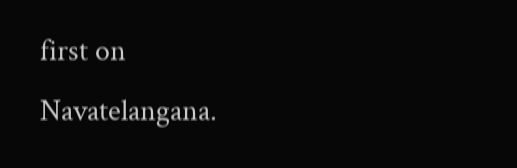first on Navatelangana.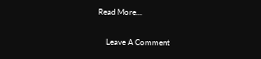Read More...

    Leave A Comment